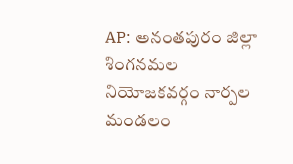AP: అనంతపురం జిల్లా శింగనమల నియోజకవర్గం నార్పల మండలం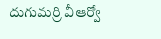దుగుమర్రి వీఆర్వో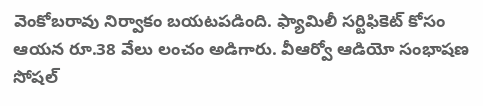వెంకోబరావు నిర్వాకం బయటపడింది. ఫ్యామిలీ సర్టిఫికెట్ కోసం ఆయన రూ.38 వేలు లంచం అడిగారు. వీఆర్వో ఆడియో సంభాషణ సోషల్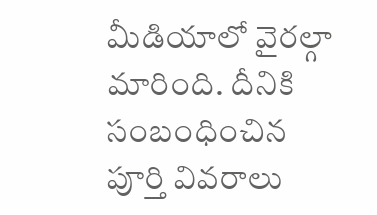మీడియాలో వైరల్గా మారింది. దీనికి సంబంధించిన పూర్తి వివరాలు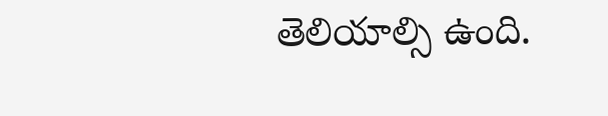తెలియాల్సి ఉంది.